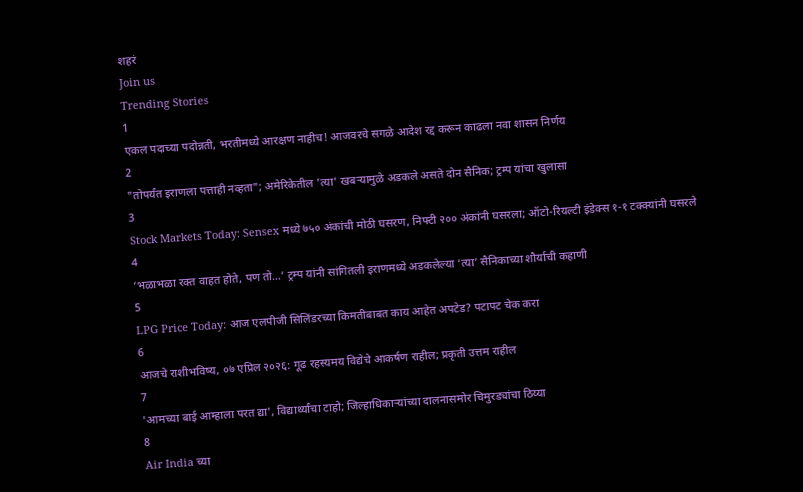शहरं
Join us
Trending Stories
1
एकल पदाच्या पदोन्नती, भरतीमध्ये आरक्षण नाहीच! आजवरचे सगळे आदेश रद्द करून काढला नवा शासन निर्णय
2
"तोपर्यंत इराणला पत्ताही नव्हता"; अमेरिकेतील 'त्या' खबऱ्यामुळे अडकले असते दोन सैनिक; ट्रम्प यांचा खुलासा
3
Stock Markets Today: Sensex मध्ये ७५० अंकांची मोठी घसरण, निफ्टी २०० अंकांनी घसरला; ऑटो-रियल्टी इंडेक्स १-१ टक्क्यांनी घसरले
4
‘भळाभळा रक्त वाहत होते, पण तो…’ ट्रम्प यांनी सांगितली इराणमध्ये अडकलेल्या ‘त्या’ सैनिकाच्या शौर्याची कहाणी
5
LPG Price Today: आज एलपीजी सिलिंडरच्या किमतीबाबत काय आहेत अपटेड? पटापट चेक करा
6
आजचे राशीभविष्य, ०७ एप्रिल २०२६: गूढ रहस्यमय विद्येचे आकर्षण राहील; प्रकृती उत्तम राहील
7
'आमच्या बाई आम्हाला परत द्या', विद्यार्थ्यांचा टाहो; जिल्हाधिकाऱ्यांच्या दालनासमोर चिमुरड्यांचा ठिय्या
8
Air India च्या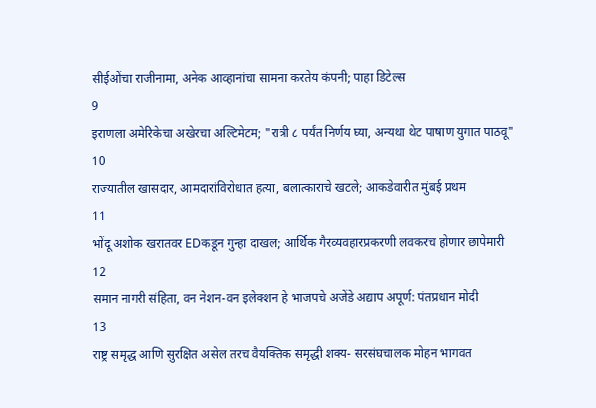सीईओंचा राजीनामा, अनेक आव्हानांचा सामना करतेय कंपनी; पाहा डिटेल्स
9
इराणला अमेरिकेचा अखेरचा अल्टिमेटम; "रात्री ८ पर्यंत निर्णय घ्या, अन्यथा थेट पाषाण युगात पाठवू"
10
राज्यातील खासदार, आमदारांविरोधात हत्या, बलात्काराचे खटले; आकडेवारीत मुंबई प्रथम
11
भोंदू अशोक खरातवर EDकडून गुन्हा दाखल; आर्थिक गैरव्यवहारप्रकरणी लवकरच होणार छापेमारी
12
समान नागरी संहिता, वन नेशन-वन इलेक्शन हे भाजपचे अजेंडे अद्याप अपूर्ण: पंतप्रधान मोदी
13
राष्ट्र समृद्ध आणि सुरक्षित असेल तरच वैयक्तिक समृद्धी शक्य- सरसंघचालक मोहन भागवत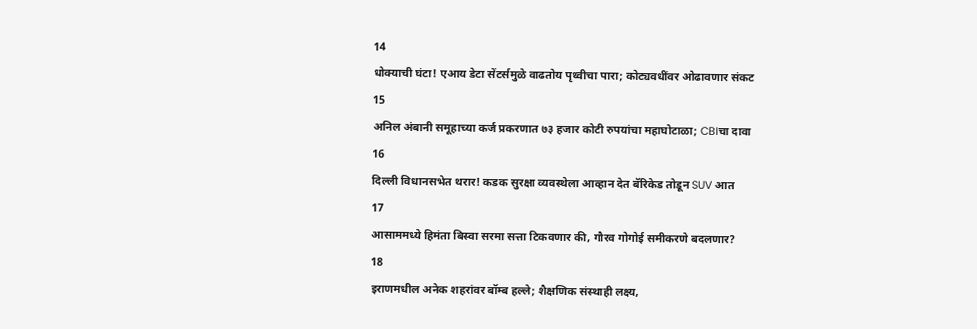14
धोक्याची घंटा! एआय डेटा सेंटर्समुळे वाढतोय पृथ्वीचा पारा; कोट्यवधींवर ओढावणार संकट
15
अनिल अंबानी समूहाच्या कर्ज प्रकरणात ७३ हजार कोटी रुपयांचा महाघोटाळा; CBIचा दावा
16
दिल्ली विधानसभेत थरार! कडक सुरक्षा व्यवस्थेला आव्हान देत बॅरिकेड तोडून SUV आत
17
आसाममध्ये हिमंता बिस्वा सरमा सत्ता टिकवणार की, गौरव गोगोई समीकरणे बदलणार?
18
इराणमधील अनेक शहरांवर बॉम्ब हल्ले; शैक्षणिक संस्थाही लक्ष्य,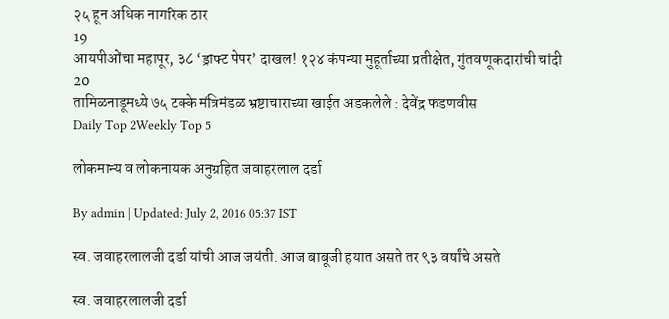२५ हून अधिक नागरिक ठार
19
आयपीओंचा महापूर, ३८ ‘ड्राफ्ट पेपर’ दाखल! १२४ कंपन्या मुहूर्ताच्या प्रतीक्षेत, गुंतवणूकदारांची चांदी
20
तामिळनाडूमध्ये ७५ टक्के मंत्रिमंडळ भ्रष्टाचाराच्या खाईत अडकलेले : देवेंद्र फडणवीस
Daily Top 2Weekly Top 5

लोकमान्य व लोकनायक अनुग्रहित जवाहरलाल दर्डा

By admin | Updated: July 2, 2016 05:37 IST

स्व. जवाहरलालजी दर्डा यांची आज जयंती. आज बाबूजी हयात असते तर ९३ वर्षांचे असते

स्व. जवाहरलालजी दर्डा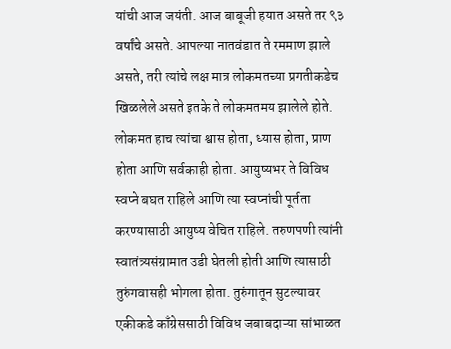यांची आज जयंती. आज बाबूजी हयात असते तर ९३ वर्षांचे असते. आपल्या नातवंडात ते रममाण झाले असते, तरी त्यांचे लक्ष मात्र लोकमतच्या प्रगतीकडेच खिळलेले असते इतके ते लोकमतमय झालेले होते. लोकमत हाच त्यांचा श्वास होता, ध्यास होता, प्राण होता आणि सर्वकाही होता. आयुष्यभर ते विविध स्वप्ने बघत राहिले आणि त्या स्वप्नांची पूर्तता करण्यासाठी आयुष्य वेचित राहिले. तरुणपणी त्यांनी स्वातंत्र्यसंग्रामात उडी घेतली होती आणि त्यासाठी तुरुंगवासही भोगला होता. तुरुंगातून सुटल्यावर एकीकडे काँग्रेससाठी विविध जबाबदाऱ्या सांभाळत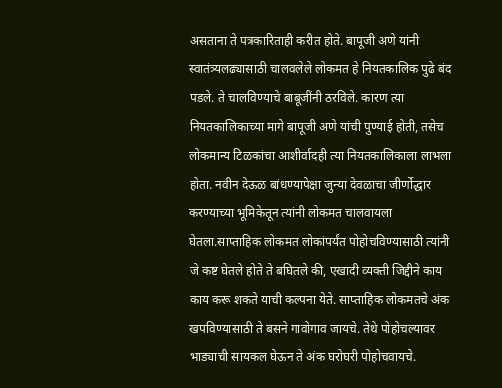असताना ते पत्रकारिताही करीत होते. बापूजी अणे यांनी स्वातंत्र्यलढ्यासाठी चालवलेले लोकमत हे नियतकालिक पुढे बंद पडले. ते चालविण्याचे बाबूजींनी ठरविले. कारण त्या नियतकालिकाच्या मागे बापूजी अणे यांची पुण्याई होती, तसेच लोकमान्य टिळकांचा आशीर्वादही त्या नियतकालिकाला लाभला होता. नवीन देऊळ बांधण्यापेक्षा जुन्या देवळाचा जीर्णोद्धार करण्याच्या भूमिकेतून त्यांनी लोकमत चालवायला घेतला.साप्ताहिक लोकमत लोकांपर्यंत पोहोचविण्यासाठी त्यांनी जे कष्ट घेतले होते ते बघितले की, एखादी व्यक्ती जिद्दीने काय काय करू शकते याची कल्पना येते. साप्ताहिक लोकमतचे अंक खपविण्यासाठी ते बसने गावोगाव जायचे. तेथे पोहोचल्यावर भाड्याची सायकल घेऊन ते अंक घरोघरी पोहोचवायचे.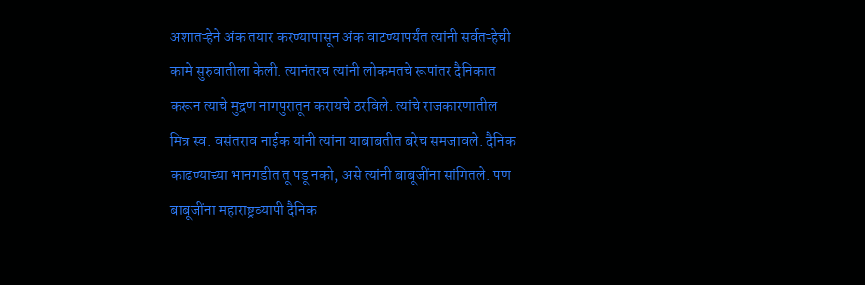अशातऱ्हेने अंक तयार करण्यापासून अंक वाटण्यापर्यंत त्यांनी सर्वतऱ्हेची कामे सुरुवातीला केली. त्यानंतरच त्यांनी लोकमतचे रूपांतर दैनिकात करून त्याचे मुद्रण नागपुरातून करायचे ठरविले. त्यांचे राजकारणातील मित्र स्व. वसंतराव नाईक यांनी त्यांना याबाबतीत बरेच समजावले. दैनिक काढण्याच्या भानगडीत तू पडू नको, असे त्यांनी बाबूजींना सांगितले. पण बाबूजींना महाराष्ट्रव्यापी दैनिक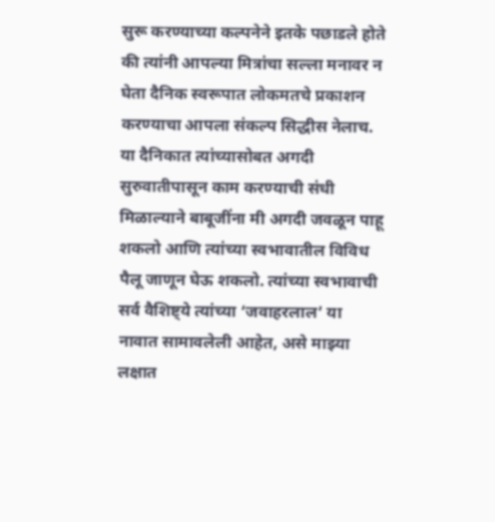सुरू करण्याच्या कल्पनेने इतके पछाडले होते की त्यांनी आपल्या मित्रांचा सल्ला मनावर न घेता दैनिक स्वरूपात लोकमतचे प्रकाशन करण्याचा आपला संकल्प सिद्धीस नेलाच. या दैनिकात त्यांच्यासोबत अगदी सुरुवातीपासून काम करण्याची संधी मिळाल्याने बाबूजींना मी अगदी जवळून पाहू शकलो आणि त्यांच्या स्वभावातील विविध पैलू जाणून घेऊ शकलो. त्यांच्या स्वभावाची सर्व वैशिष्ट्ये त्यांच्या ‘जवाहरलाल’ या नावात सामावलेली आहेत, असे माझ्या लक्षात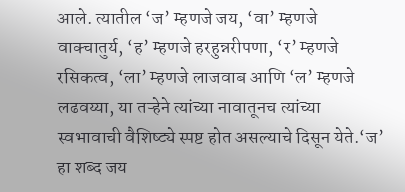आले. त्यातील ‘ज’ म्हणजे जय, ‘वा’ म्हणजे वाक्चातुर्य, ‘ह’ म्हणजे हरहुन्नरीपणा, ‘र’ म्हणजे रसिकत्व, ‘ला’ म्हणजे लाजवाब आणि ‘ल’ म्हणजे लढवय्या, या तऱ्हेने त्यांच्या नावातूनच त्यांच्या स्वभावाची वैशिष्ट्ये स्पष्ट होत असल्याचे दिसून येते.‘ज’ हा शब्द जय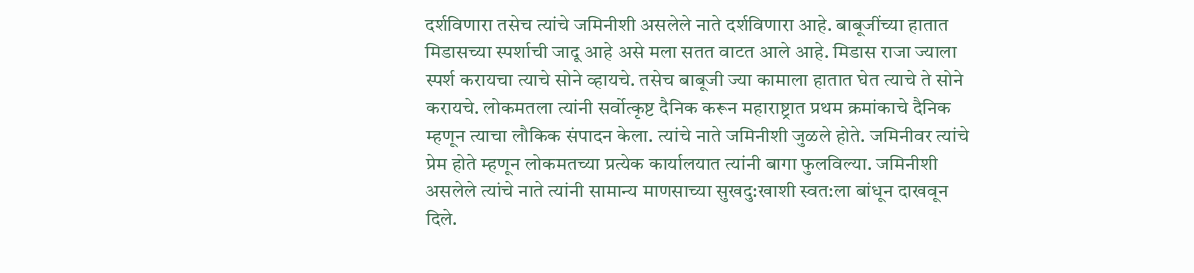दर्शविणारा तसेच त्यांचे जमिनीशी असलेले नाते दर्शविणारा आहे. बाबूजींच्या हातात मिडासच्या स्पर्शाची जादू आहे असे मला सतत वाटत आले आहे. मिडास राजा ज्याला स्पर्श करायचा त्याचे सोने व्हायचे. तसेच बाबूजी ज्या कामाला हातात घेत त्याचे ते सोने करायचे. लोकमतला त्यांनी सर्वोत्कृष्ट दैनिक करून महाराष्ट्रात प्रथम क्रमांकाचे दैनिक म्हणून त्याचा लौकिक संपादन केला. त्यांचे नाते जमिनीशी जुळले होते. जमिनीवर त्यांचे प्रेम होते म्हणून लोकमतच्या प्रत्येक कार्यालयात त्यांनी बागा फुलविल्या. जमिनीशी असलेले त्यांचे नाते त्यांनी सामान्य माणसाच्या सुखदु:खाशी स्वत:ला बांधून दाखवून दिले.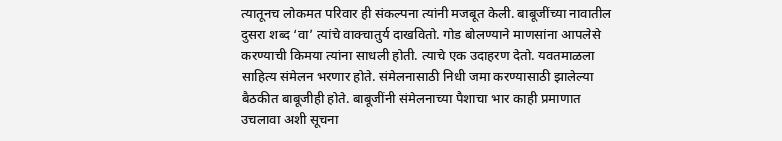त्यातूनच लोकमत परिवार ही संकल्पना त्यांनी मजबूत केली. बाबूजींच्या नावातील दुसरा शब्द ‘वा’ त्यांचे वाक्चातुर्य दाखवितो. गोड बोलण्याने माणसांना आपलेसे करण्याची किमया त्यांना साधली होती. त्याचे एक उदाहरण देतो. यवतमाळला साहित्य संमेलन भरणार होते. संमेलनासाठी निधी जमा करण्यासाठी झालेल्या बैठकीत बाबूजीही होते. बाबूजींनी संमेलनाच्या पैशाचा भार काही प्रमाणात उचलावा अशी सूचना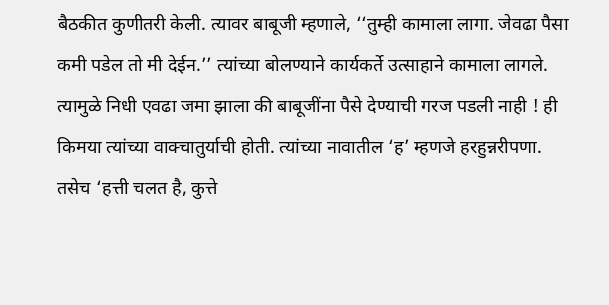बैठकीत कुणीतरी केली. त्यावर बाबूजी म्हणाले, ‘‘तुम्ही कामाला लागा. जेवढा पैसा कमी पडेल तो मी देईन.’’ त्यांच्या बोलण्याने कार्यकर्ते उत्साहाने कामाला लागले. त्यामुळे निधी एवढा जमा झाला की बाबूजींना पैसे देण्याची गरज पडली नाही ! ही किमया त्यांच्या वाक्चातुर्याची होती. त्यांच्या नावातील ‘ह’ म्हणजे हरहुन्नरीपणा. तसेच ‘हत्ती चलत है, कुत्ते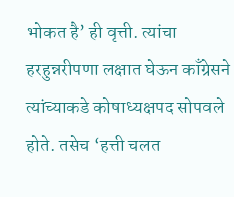भोकत है’ ही वृत्ती. त्यांचा हरहुन्नरीपणा लक्षात घेऊन काँग्रेसने त्यांच्याकडे कोषाध्यक्षपद सोपवले होते. तसेच ‘हत्ती चलत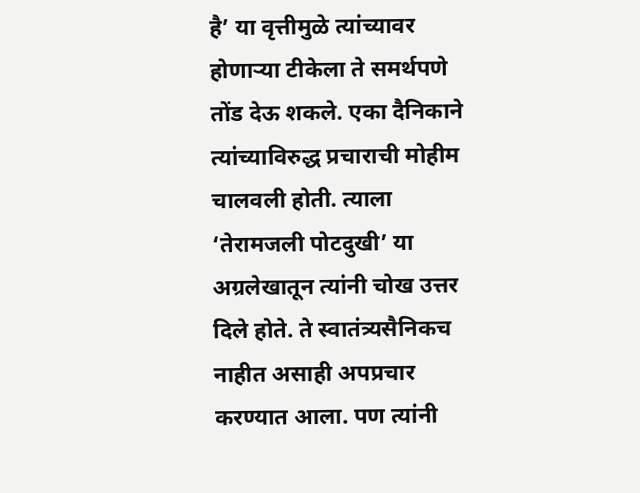है’ या वृत्तीमुळे त्यांच्यावर होणाऱ्या टीकेला ते समर्थपणे तोंड देऊ शकले. एका दैनिकाने त्यांच्याविरुद्ध प्रचाराची मोहीम चालवली होती. त्याला ‘तेरामजली पोटदुखी’ या अग्रलेखातून त्यांनी चोख उत्तर दिले होते. ते स्वातंत्र्यसैनिकच नाहीत असाही अपप्रचार करण्यात आला. पण त्यांनी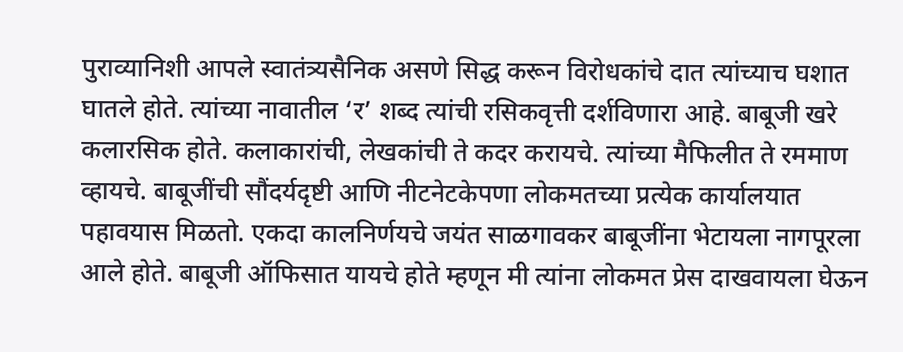पुराव्यानिशी आपले स्वातंत्र्यसैनिक असणे सिद्ध करून विरोधकांचे दात त्यांच्याच घशात घातले होते. त्यांच्या नावातील ‘र’ शब्द त्यांची रसिकवृत्ती दर्शविणारा आहे. बाबूजी खरे कलारसिक होते. कलाकारांची, लेखकांची ते कदर करायचे. त्यांच्या मैफिलीत ते रममाण व्हायचे. बाबूजींची सौंदर्यदृष्टी आणि नीटनेटकेपणा लोकमतच्या प्रत्येक कार्यालयात पहावयास मिळतो. एकदा कालनिर्णयचे जयंत साळगावकर बाबूजींना भेटायला नागपूरला आले होते. बाबूजी ऑफिसात यायचे होते म्हणून मी त्यांना लोकमत प्रेस दाखवायला घेऊन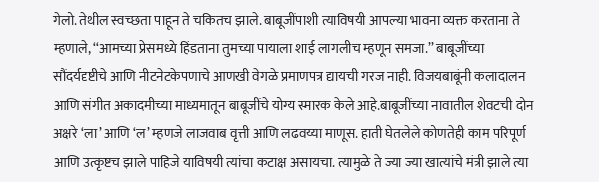गेलो. तेथील स्वच्छता पाहून ते चकितच झाले. बाबूजींपाशी त्याविषयी आपल्या भावना व्यक्त करताना ते म्हणाले, ‘‘आमच्या प्रेसमध्ये हिंडताना तुमच्या पायाला शाई लागलीच म्हणून समजा.’’ बाबूजींच्या सौंदर्यदृष्टीचे आणि नीटनेटकेपणाचे आणखी वेगळे प्रमाणपत्र द्यायची गरज नाही. विजयबाबूंनी कलादालन आणि संगीत अकादमीच्या माध्यमातून बाबूजींचे योग्य स्मारक केले आहे.बाबूजींच्या नावातील शेवटची दोन अक्षरे ‘ला’ आणि ‘ल’ म्हणजे लाजवाब वृत्ती आणि लढवय्या माणूस. हाती घेतलेले कोणतेही काम परिपूर्ण आणि उत्कृष्टच झाले पाहिजे याविषयी त्यांचा कटाक्ष असायचा. त्यामुळे ते ज्या ज्या खात्यांचे मंत्री झाले त्या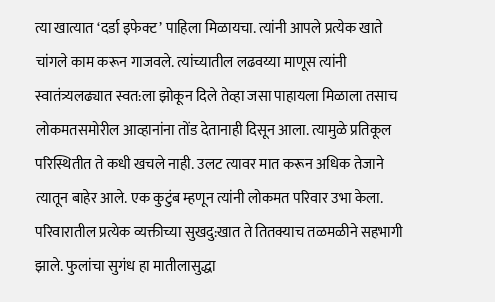त्या खात्यात ‘दर्डा इफेक्ट’ पाहिला मिळायचा. त्यांनी आपले प्रत्येक खाते चांगले काम करून गाजवले. त्यांच्यातील लढवय्या माणूस त्यांनी स्वातंत्र्यलढ्यात स्वत:ला झोकून दिले तेव्हा जसा पाहायला मिळाला तसाच लोकमतसमोरील आव्हानांना तोंड देतानाही दिसून आला. त्यामुळे प्रतिकूल परिस्थितीत ते कधी खचले नाही. उलट त्यावर मात करून अधिक तेजाने त्यातून बाहेर आले. एक कुटुंब म्हणून त्यांनी लोकमत परिवार उभा केला. परिवारातील प्रत्येक व्यक्तीच्या सुखदु:खात ते तितक्याच तळमळीने सहभागी झाले. फुलांचा सुगंध हा मातीलासुद्धा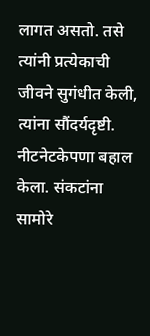लागत असतो. तसे त्यांनी प्रत्येकाची जीवने सुगंधीत केली, त्यांना सौंदर्यदृष्टी. नीटनेटकेपणा बहाल केला. संकटांना सामोरे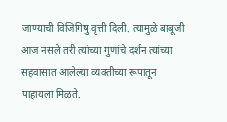जाण्याची विजिगिषु वृत्ती दिली. त्यामुळे बाबूजी आज नसले तरी त्यांच्या गुणांचे दर्शन त्यांच्या सहवासात आलेल्या व्यक्तीच्या रूपातून पाहायला मिळते.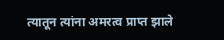त्यातून त्यांना अमरत्व प्राप्त झाले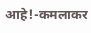आहे!-कमलाकर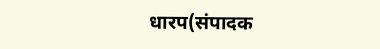धारप(संपादक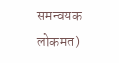समन्वयक लोकमत)